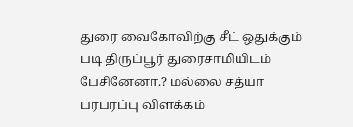துரை வைகோவிற்கு சீட் ஒதுக்கும் படி திருப்பூர் துரைசாமியிடம் பேசினேனா.? மல்லை சத்யா பரபரப்பு விளக்கம்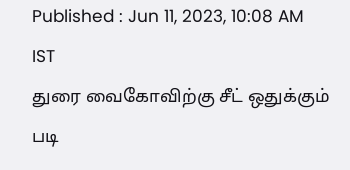Published : Jun 11, 2023, 10:08 AM IST
துரை வைகோவிற்கு சீட் ஒதுக்கும் படி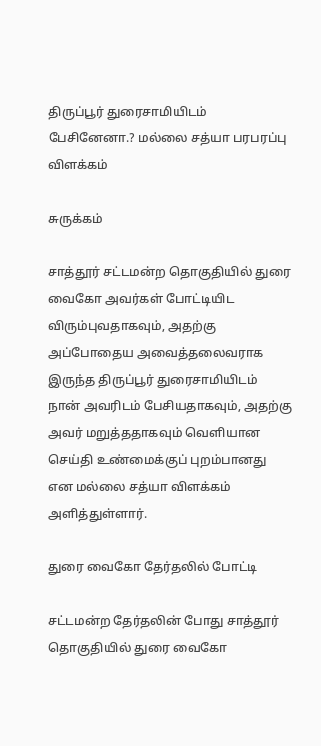திருப்பூர் துரைசாமியிடம் பேசினேனா.? மல்லை சத்யா பரபரப்பு விளக்கம்

சுருக்கம்

சாத்தூர் சட்டமன்ற தொகுதியில் துரை வைகோ அவர்கள் போட்டியிட விரும்புவதாகவும், அதற்கு அப்போதைய அவைத்தலைவராக இருந்த திருப்பூர் துரைசாமியிடம்   நான் அவரிடம் பேசியதாகவும், அதற்கு அவர் மறுத்ததாகவும் வெளியான செய்தி உண்மைக்குப் புறம்பானது என மல்லை சத்யா விளக்கம் அளித்துள்ளார்.

துரை வைகோ தேர்தலில் போட்டி

சட்டமன்ற தேர்தலின் போது சாத்தூர் தொகுதியில் துரை வைகோ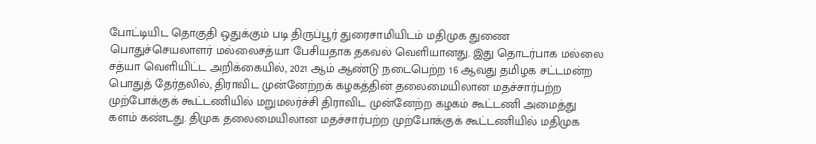போட்டியிட தொகுதி ஒதுக்கும் படி திருப்பூர் துரைசாமியிடம் மதிமுக துணை பொதுச்செயலாளர் மல்லைசத்யா பேசியதாக தகவல் வெளியானது. இது தொடர்பாக மல்லை சத்யா வெளியிட்ட அறிக்கையில், 2021 ஆம் ஆண்டு நடைபெற்ற 16 ஆவது தமிழக சட்டமன்ற பொதுத் தேர்தலில், திராவிட முன்னேற்றக் கழகத்தின் தலைமையிலான மதச்சார்பற்ற முற்போக்குக் கூட்டணியில் மறுமலர்ச்சி திராவிட முன்னேற்ற கழகம் கூட்டணி அமைத்து களம் கண்டது. திமுக தலைமையிலான மதச்சார்பற்ற முற்போக்குக் கூட்டணியில் மதிமுக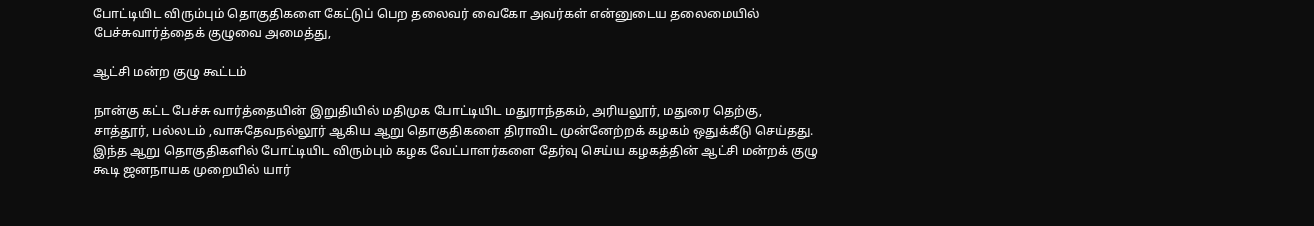போட்டியிட விரும்பும் தொகுதிகளை கேட்டுப் பெற தலைவர் வைகோ அவர்கள் என்னுடைய தலைமையில் பேச்சுவார்த்தைக் குழுவை அமைத்து,

ஆட்சி மன்ற குழு கூட்டம்

நான்கு கட்ட பேச்சு வார்த்தையின் இறுதியில் மதிமுக போட்டியிட மதுராந்தகம், அரியலூர், மதுரை தெற்கு, சாத்தூர், பல்லடம் ,வாசுதேவநல்லூர் ஆகிய ஆறு தொகுதிகளை திராவிட முன்னேற்றக் கழகம் ஒதுக்கீடு செய்தது. இந்த ஆறு தொகுதிகளில் போட்டியிட விரும்பும் கழக வேட்பாளர்களை தேர்வு செய்ய கழகத்தின் ஆட்சி மன்றக் குழு கூடி ஜனநாயக முறையில் யார்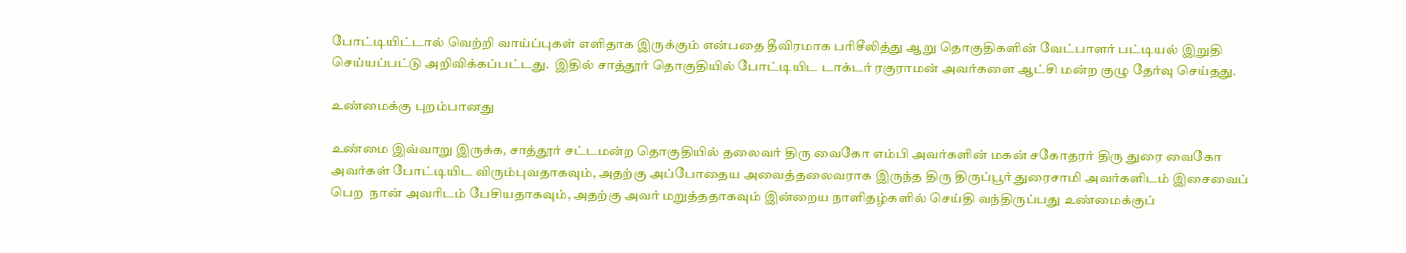போட்டியிட்டால் வெற்றி வாய்ப்புகள் எளிதாக இருக்கும் என்பதை தீவிரமாக பரிசீலித்து ஆறு தொகுதிகளின் வேட்பாளர் பட்டியல் இறுதி செய்யப்பட்டு அறிவிக்கப்பட்டது.  இதில் சாத்தூர் தொகுதியில் போட்டியிட டாக்டர் ரகுராமன் அவர்களை ஆட்சி மன்ற குழு தேர்வு செய்தது.

உண்மைக்கு புறம்பானது

உண்மை இவ்வாறு இருக்க, சாத்தூர் சட்டமன்ற தொகுதியில் தலைவர் திரு வைகோ எம்பி அவர்களின் மகன் சகோதரர் திரு துரை வைகோ அவர்கள் போட்டியிட விரும்புவதாகவும், அதற்கு அப்போதைய அவைத்தலைவராக இருந்த திரு திருப்பூர் துரைசாமி அவர்களிடம் இசைவைப் பெற  நான் அவரிடம் பேசியதாகவும், அதற்கு அவர் மறுத்ததாகவும் இன்றைய நாளிதழ்களில் செய்தி வந்திருப்பது உண்மைக்குப்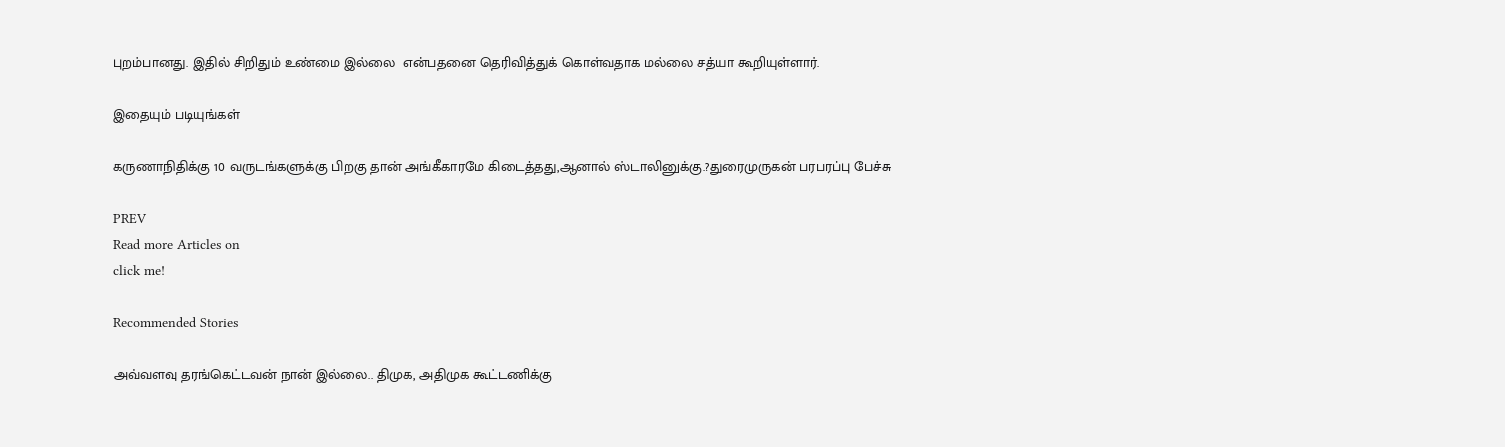புறம்பானது. இதில் சிறிதும் உண்மை இல்லை  என்பதனை தெரிவித்துக் கொள்வதாக மல்லை சத்யா கூறியுள்ளார்.

இதையும் படியுங்கள்

கருணாநிதிக்கு 10 வருடங்களுக்கு பிறகு தான் அங்கீகாரமே கிடைத்தது,ஆனால் ஸ்டாலினுக்கு.?துரைமுருகன் பரபரப்பு பேச்சு

PREV
Read more Articles on
click me!

Recommended Stories

அவ்வளவு தரங்கெட்டவன் நான் இல்லை.. திமுக, அதிமுக கூட்டணிக்கு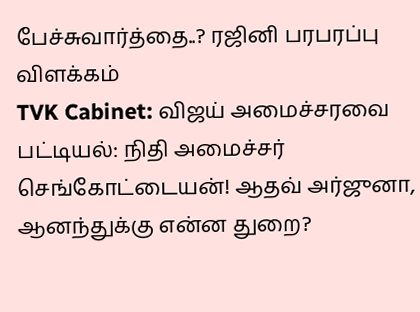பேச்சுவார்த்தை..? ரஜினி பரபரப்பு விளக்கம்
TVK Cabinet: விஜய் அமைச்சரவை பட்டியல்: நிதி அமைச்சர் செங்கோட்டையன்! ஆதவ் அர்ஜுனா, ஆனந்துக்கு என்ன துறை?